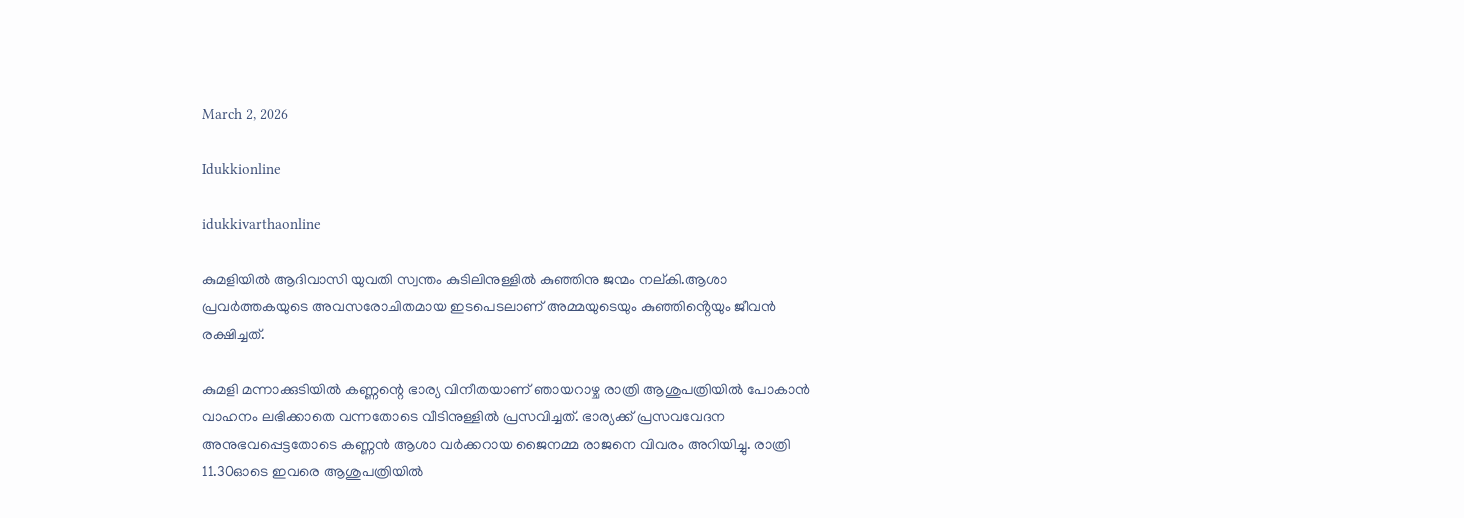March 2, 2026

Idukkionline

idukkivarthaonline

കുമളിയിൽ ആദിവാസി യുവതി സ്വന്തം കുടിലിനുള്ളിൽ കുഞ്ഞിനു ജന്മം നല്കി.ആശാ പ്രവർത്തകയുടെ അവസരോചിതമായ ഇടപെടലാണ് അമ്മയുടെയും കുഞ്ഞിൻ്റെയും ജീവൻ രക്ഷിച്ചത്.

കുമളി മന്നാക്കുടിയിൽ കണ്ണന്റെ ഭാര്യ വിനീതയാണ് ഞായറാഴ്ച രാത്രി ആശുപത്രിയിൽ പോകാൻ വാഹനം ലഭിക്കാതെ വന്നതോടെ വീടിനുള്ളിൽ പ്രസവിച്ചത്. ഭാര്യക്ക് പ്രസവവേദന അനുഭവപ്പെട്ടതോടെ കണ്ണൻ ആശാ വർക്കറായ ജൈനമ്മ രാജനെ വിവരം അറിയിച്ചു. രാത്രി 11.30ഓടെ ഇവരെ ആശുപത്രിയിൽ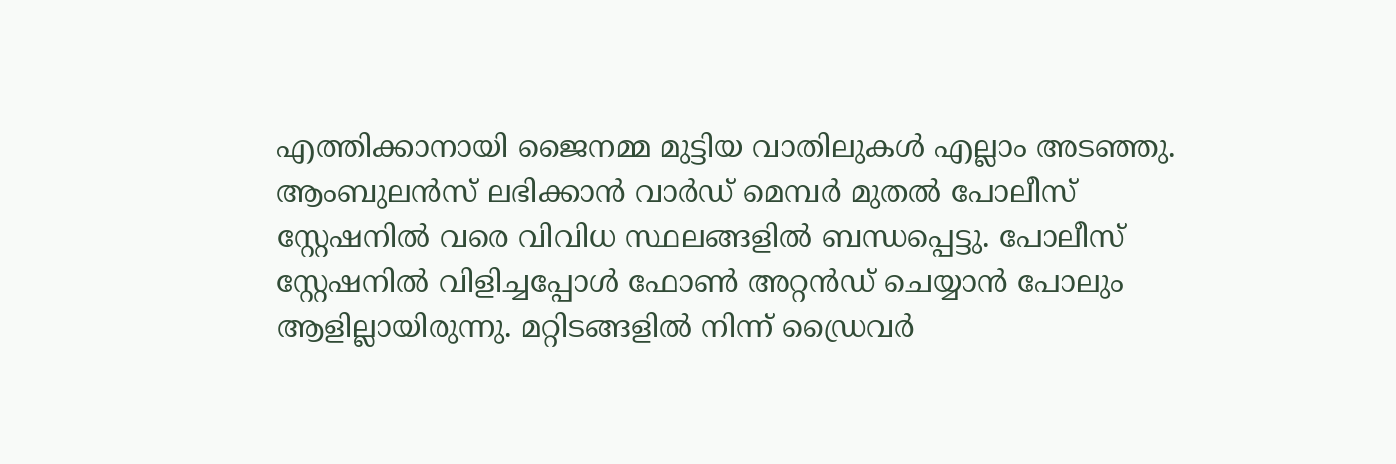എത്തിക്കാനായി ജൈനമ്മ മുട്ടിയ വാതിലുകൾ എല്ലാം അടഞ്ഞു. ആംബുലൻസ് ലഭിക്കാൻ വാർഡ് മെമ്പർ മുതൽ പോലീസ് സ്റ്റേഷനിൽ വരെ വിവിധ സ്ഥലങ്ങളിൽ ബന്ധപ്പെട്ടു. പോലീസ് സ്റ്റേഷനിൽ വിളിച്ചപ്പോൾ ഫോൺ അറ്റൻഡ് ചെയ്യാൻ പോലും ആളില്ലായിരുന്നു. മറ്റിടങ്ങളിൽ നിന്ന് ഡ്രൈവർ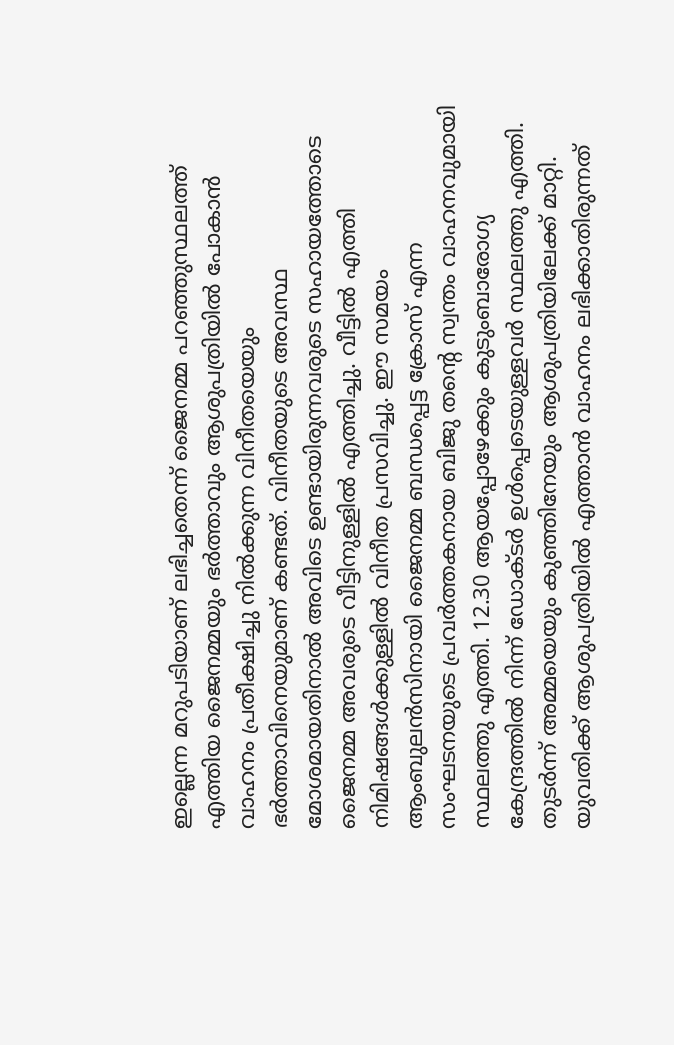ഇല്ലെന്ന മറുപടിയാണ് ലഭിച്ചതെന്ന് ജൈനമ്മ പറഞ്ഞുസ്ഥലത്ത് എത്തിയ ജൈനമ്മയും ഭർത്താവും ആശുപത്രിയിൽ പോകാൻ വാഹനം പ്രതീക്ഷിച്ചു നിൽക്കുന്ന വിനീതയെയും ഭർത്താവിനെയുമാണ് കണ്ടത്. വിനീതയുടെ അവസ്ഥ മോശമായതിനാൽ അവിടെ ഉണ്ടായിരുന്നവരുടെ സഹായത്തോടെ ജൈനമ്മ അവരുടെ വീട്ടിനുള്ളിൽ എത്തിച്ചു. വീട്ടിൽ എത്തി നിമിഷങ്ങൾക്കുള്ളിൽ വിനീത പ്രസവിച്ചു. ഈ സമയം ആംബുലൻസിനായി ജൈനമ്മ ബന്ധപ്പെട്ട ക്രോസ് എന്ന സംഘടനയുടെ പ്രവർത്തകനായ ബിജു തന്റെ സ്വന്തം വാഹനവുമായി സ്ഥലത്തു എത്തി. 12.30 ആയപ്പോഴേക്കും കുടുംബാരോഗ്യ കേന്ദ്രത്തിൽ നിന്ന് ഡോക്ടർ ഉൾപ്പെടെയുള്ളവർ സ്ഥലത്തു എത്തി. തുടർന്ന് അമ്മയെയും കുഞ്ഞിനേയും ആശുപത്രിയിലേക്ക് മാറ്റി. യുവതിക്ക് ആശുപത്രിയിൽ എത്താൻ വാഹനം ലഭിക്കാതിരുന്നത്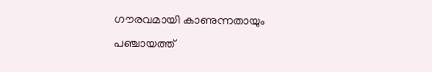ഗൗരവമായി കാണുന്നതായും പഞ്ചായത്ത്‌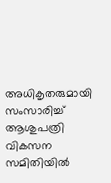അധികൃതരുമായി സംസാരിച്ച് ആശുപത്രി വികസന സമിതിയിൽ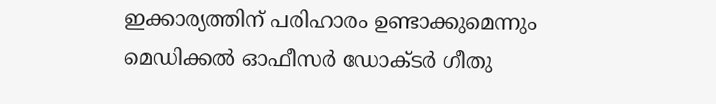ഇക്കാര്യത്തിന് പരിഹാരം ഉണ്ടാക്കുമെന്നും മെഡിക്കൽ ഓഫീസർ ഡോക്ടർ ഗീതു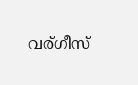വര്ഗീസ്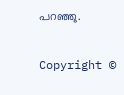പറഞ്ഞു.

Copyright ©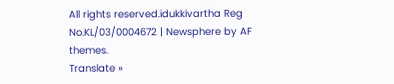All rights reserved.idukkivartha Reg No.KL/03/0004672 | Newsphere by AF themes.
Translate »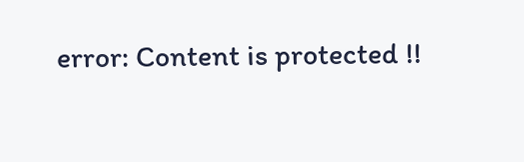error: Content is protected !!